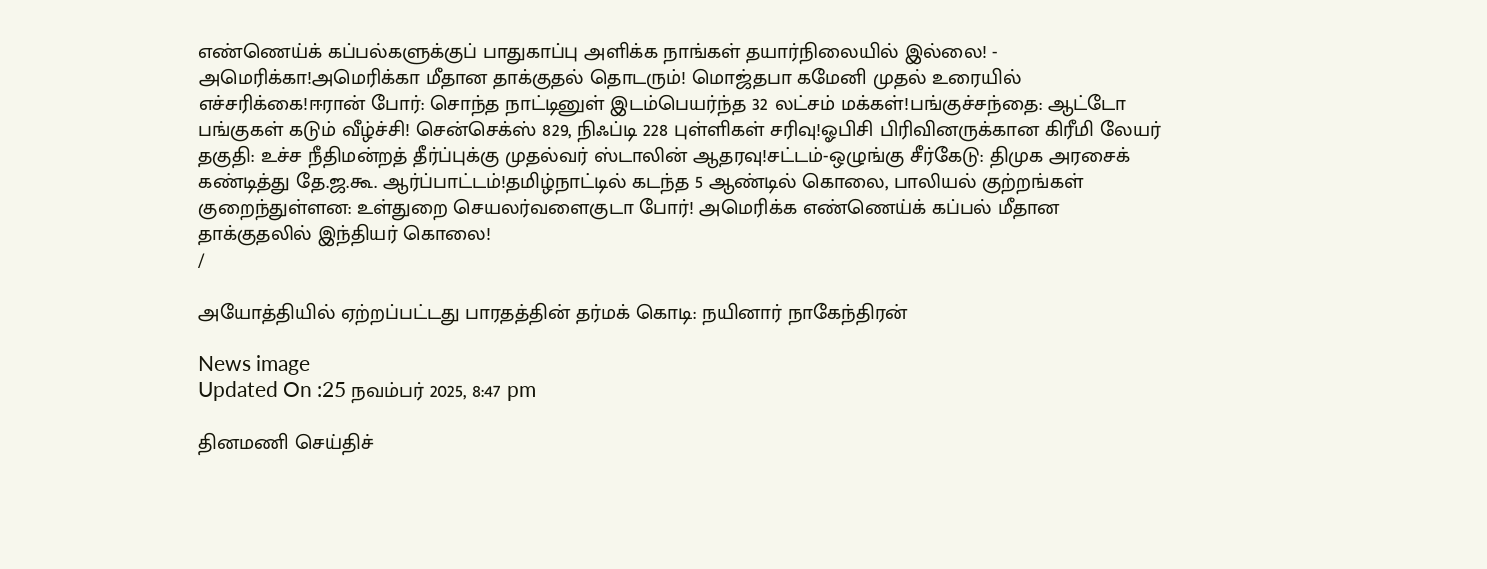எண்ணெய்க் கப்பல்களுக்குப் பாதுகாப்பு அளிக்க நாங்கள் தயார்நிலையில் இல்லை! - அமெரிக்கா!அமெரிக்கா மீதான தாக்குதல் தொடரும்! மொஜ்தபா கமேனி முதல் உரையில் எச்சரிக்கை!ஈரான் போர்: சொந்த நாட்டினுள் இடம்பெயர்ந்த 32 லட்சம் மக்கள்!பங்குச்சந்தை: ஆட்டோ பங்குகள் கடும் வீழ்ச்சி! சென்செக்ஸ் 829, நிஃப்டி 228 புள்ளிகள் சரிவு!ஓபிசி பிரிவினருக்கான கிரீமி லேயர் தகுதி: உச்ச நீதிமன்றத் தீர்ப்புக்கு முதல்வர் ஸ்டாலின் ஆதரவு!சட்டம்-ஒழுங்கு சீர்கேடு: திமுக அரசைக் கண்டித்து தே.ஜ.கூ. ஆர்ப்பாட்டம்!தமிழ்நாட்டில் கடந்த 5 ஆண்டில் கொலை, பாலியல் குற்றங்கள் குறைந்துள்ளன: உள்துறை செயலர்வளைகுடா போர்! அமெரிக்க எண்ணெய்க் கப்பல் மீதான தாக்குதலில் இந்தியர் கொலை!
/

அயோத்தியில் ஏற்றப்பட்டது பாரதத்தின் தர்மக் கொடி: நயினார் நாகேந்திரன்

News image
Updated On :25 நவம்பர் 2025, 8:47 pm

தினமணி செய்திச்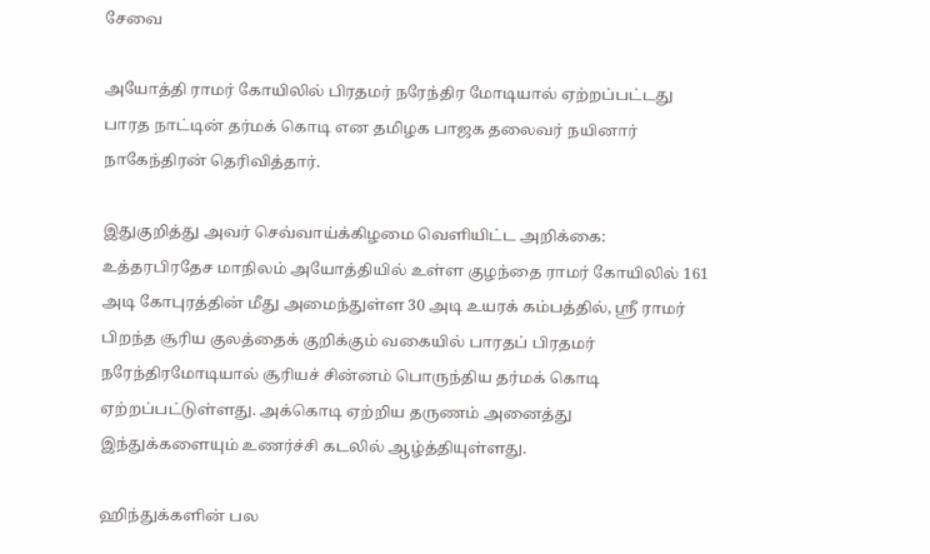சேவை

அயோத்தி ராமர் கோயிலில் பிரதமர் நரேந்திர மோடியால் ஏற்றப்பட்டது பாரத நாட்டின் தர்மக் கொடி என தமிழக பாஜக தலைவர் நயினார் நாகேந்திரன் தெரிவித்தார்.

இதுகுறித்து அவர் செவ்வாய்க்கிழமை வெளியிட்ட அறிக்கை: உத்தரபிரதேச மாநிலம் அயோத்தியில் உள்ள குழந்தை ராமர் கோயிலில் 161 அடி கோபுரத்தின் மீது அமைந்துள்ள 30 அடி உயரக் கம்பத்தில், ஸ்ரீ ராமர் பிறந்த சூரிய குலத்தைக் குறிக்கும் வகையில் பாரதப் பிரதமர் நரேந்திரமோடியால் சூரியச் சின்னம் பொருந்திய தர்மக் கொடி ஏற்றப்பட்டுள்ளது. அக்கொடி ஏற்றிய தருணம் அனைத்து இந்துக்களையும் உணர்ச்சி கடலில் ஆழ்த்தியுள்ளது.

ஹிந்துக்களின் பல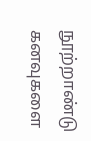நூற்றாண்டு கனவுகளை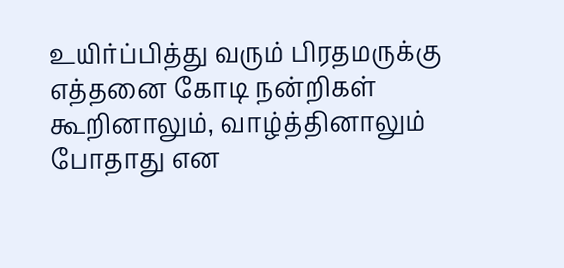உயிர்ப்பித்து வரும் பிரதமருக்கு எத்தனை கோடி நன்றிகள் கூறினாலும், வாழ்த்தினாலும் போதாது என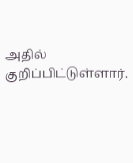அதில் குறிப்பிட்டுள்ளார்.